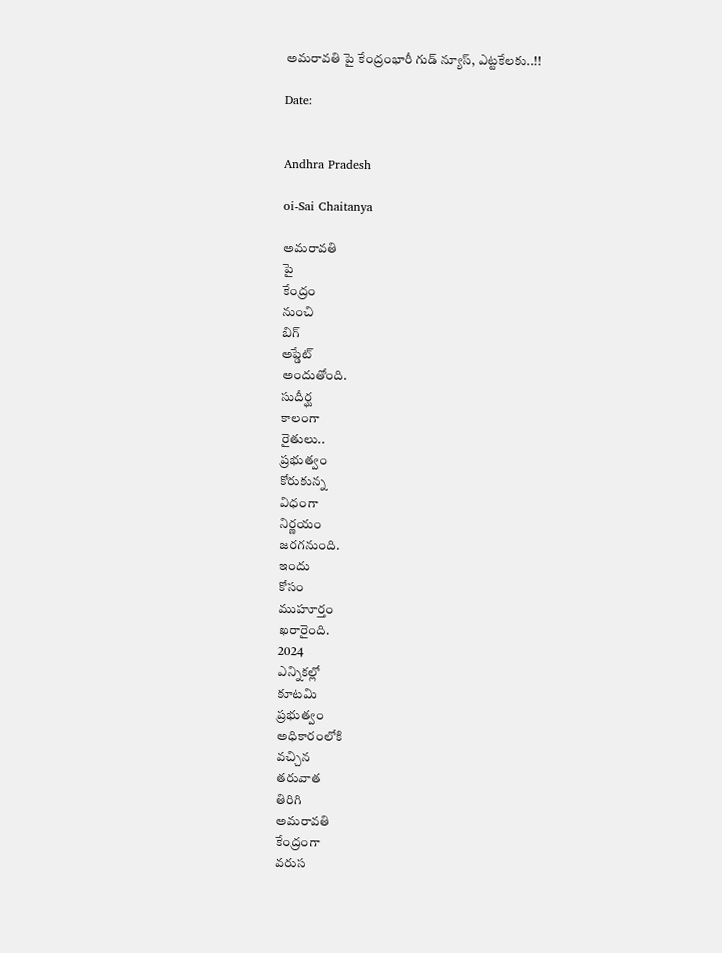అమరావతి పై కేంద్రంభారీ గుడ్ న్యూస్, ఎట్టకేలకు..!!

Date:


Andhra Pradesh

oi-Sai Chaitanya

అమరావతి
పై
కేంద్రం
నుంచి
బిగ్
అప్డేట్
అందుతోంది.
సుదీర్ఘ
కాలంగా
రైతులు..
ప్రభుత్వం
కోరుకున్న
విధంగా
నిర్ణయం
జరగనుంది.
ఇందు
కోసం
ముహూర్తం
ఖరారైంది.
2024
ఎన్నికల్లో
కూటమి
ప్రభుత్వం
అధికారంలోకి
వచ్చిన
తరువాత
తిరిగి
అమరావతి
కేంద్రంగా
వరుస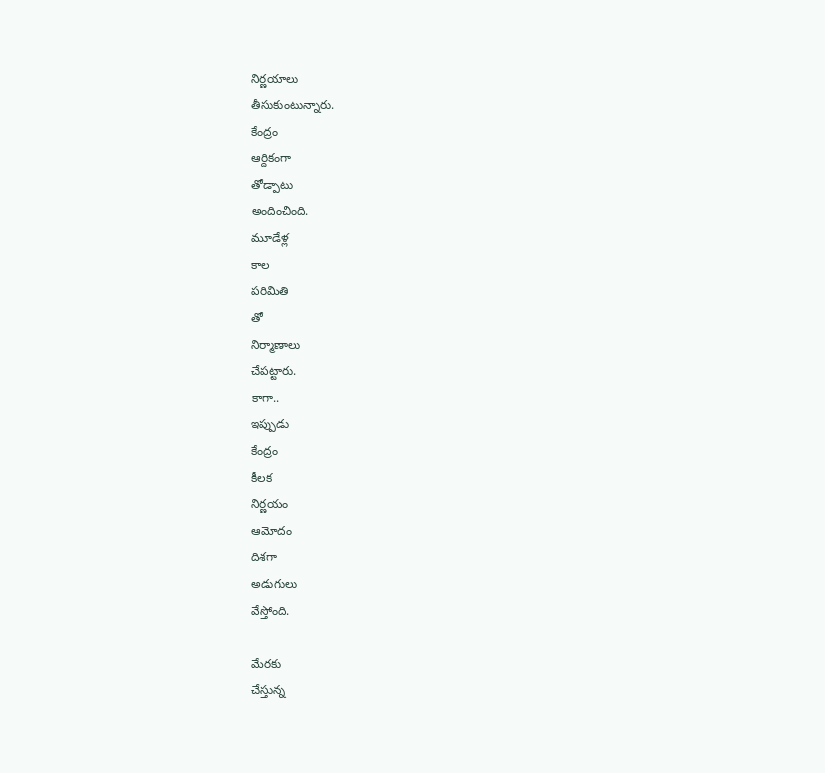నిర్ణయాలు
తీసుకుంటున్నారు.
కేంద్రం
ఆర్దికంగా
తోడ్పాటు
అందించింది.
మూడేళ్ల
కాల
పరిమితి
తో
నిర్మాణాలు
చేపట్టారు.
కాగా..
ఇప్పుడు
కేంద్రం
కీలక
నిర్ణయం
ఆమోదం
దిశగా
అడుగులు
వేస్తోంది.

మేరకు
చేస్తున్న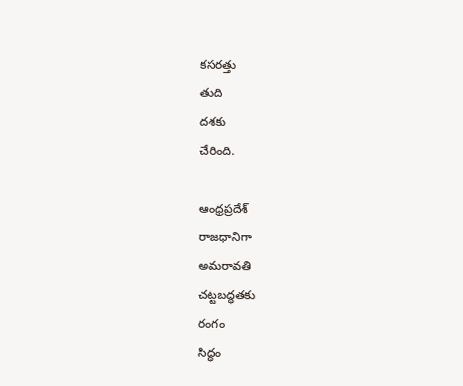కసరత్తు
తుది
దశకు
చేరింది.

ఆంధ్రప్రదేశ్
రాజధానిగా
అమరావతి
చట్టబద్ధతకు
రంగం
సిద్ధం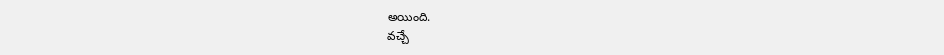అయింది.
వచ్చే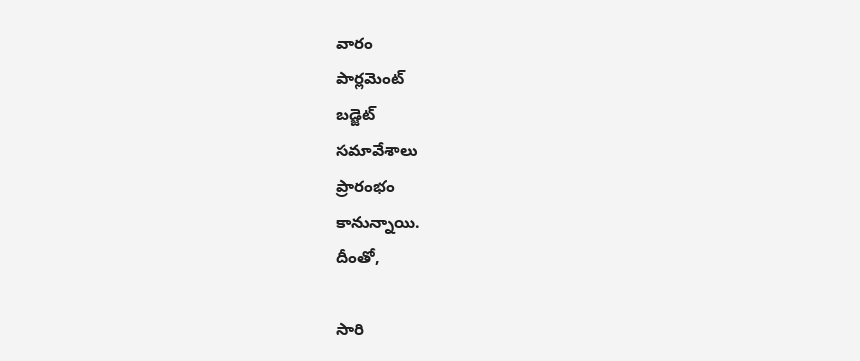వారం
పార్లమెంట్
బడ్జెట్
సమావేశాలు
ప్రారంభం
కానున్నాయి.
దీంతో,

సారి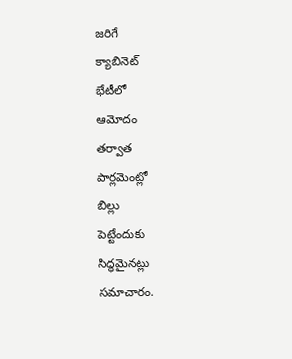జరిగే
క్యాబినెట్
భేటీలో
ఆమోదం
తర్వాత
పార్లమెంట్లో
బిల్లు
పెట్టేందుకు
సిద్ధమైనట్లు
సమాచారం.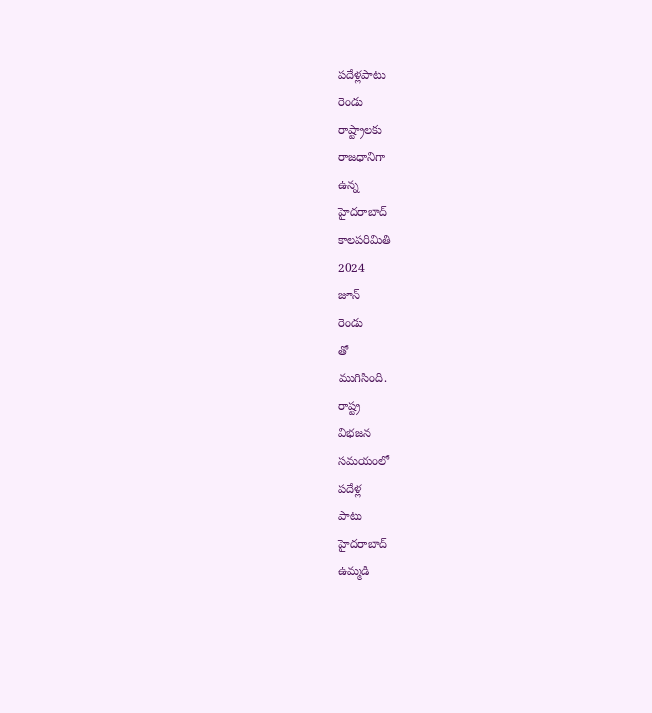పదేళ్లపాటు
రెండు
రాష్ట్రాలకు
రాజధానిగా
ఉన్న
హైదరాబాద్
కాలపరిమితి
2024
జూన్
రెండు
తో
ముగిసింది.
రాష్ట్ర
విభజన
సమయంలో
పదేళ్ల
పాటు
హైదరాబాద్
ఉమ్మడి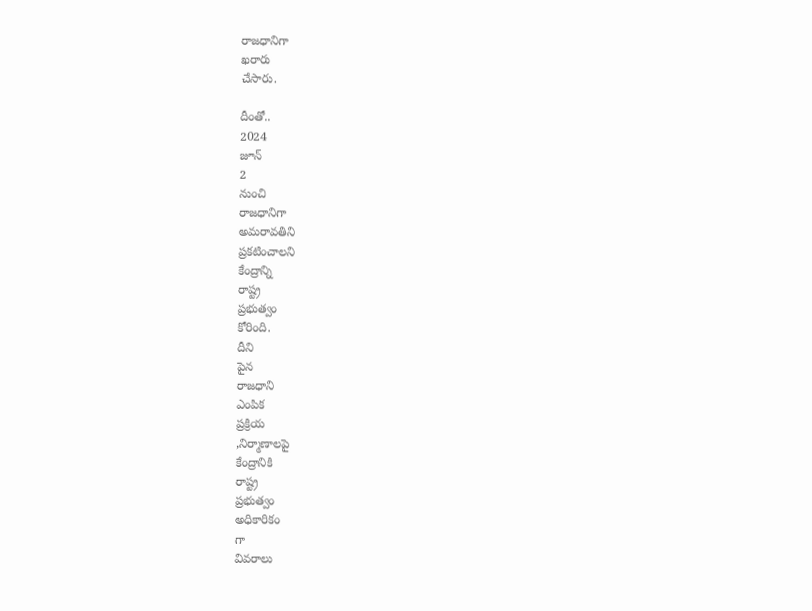రాజధానిగా
ఖరారు
చేసారు.

దీంతో..
2024
జూన్
2
నుంచి
రాజధానిగా
అమరావతిని
ప్రకటించాలని
కేంద్రాన్ని
రాష్ట్ర
ప్రభుత్వం
కోరింది.
దీని
పైన
రాజధాని
ఎంపిక
ప్రక్రియ
,నిర్మాణాలపై
కేంద్రానికి
రాష్ట్ర
ప్రభుత్వం
అధికారికం
గా
వివరాలు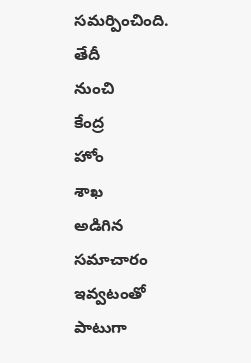సమర్పించింది.
తేదీ
నుంచి
కేంద్ర
హోం
శాఖ
అడిగిన
సమాచారం
ఇవ్వటంతో
పాటుగా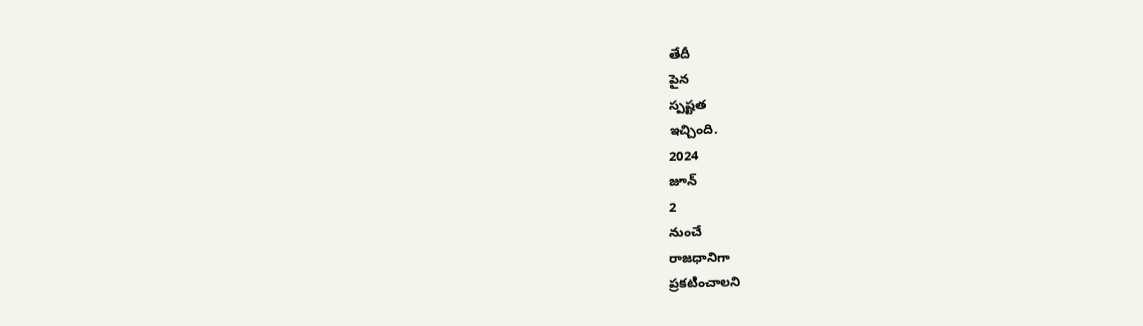తేదీ
పైన
స్పష్టత
ఇచ్చింది.
2024
జూన్
2
నుంచే
రాజధానిగా
ప్రకటించాలని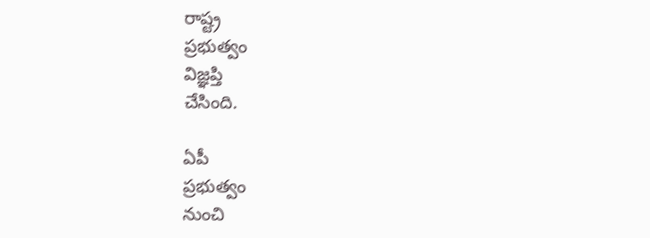రాష్ట్ర
ప్రభుత్వం
విజ్ఞప్తి
చేసింది.

ఏపీ
ప్రభుత్వం
నుంచి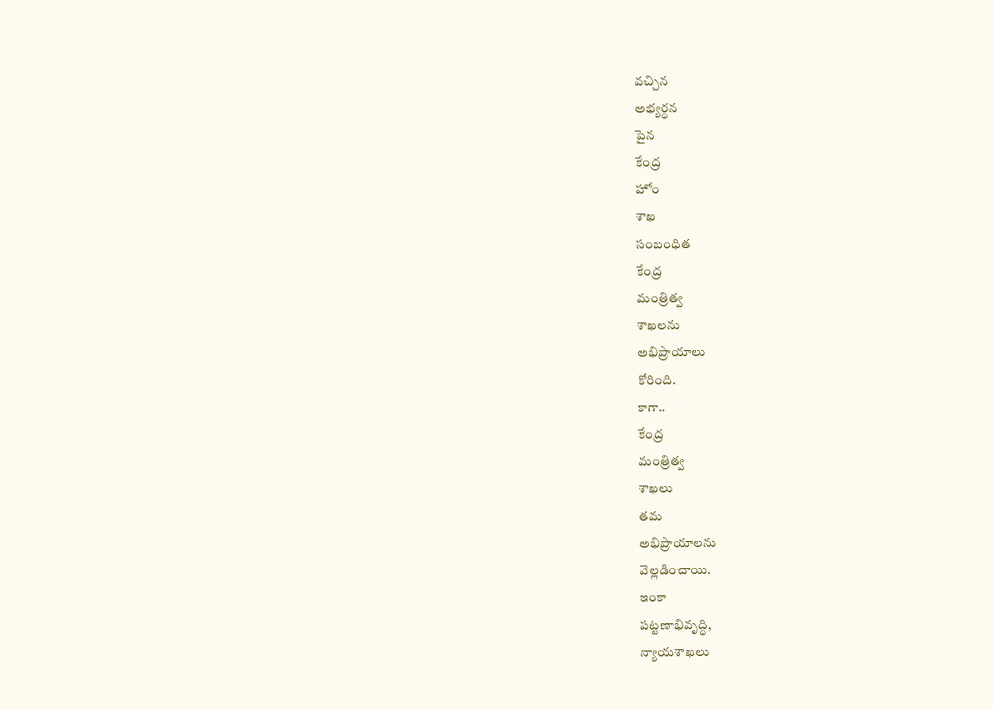వచ్చిన
అభ్యర్ధన
పైన
కేంద్ర
హోం
శాఖ
సంబంధిత
కేంద్ర
మంత్రిత్వ
శాఖలను
అభిప్రాయాలు
కోరింది.
కాగా..
కేంద్ర
మంత్రిత్వ
శాఖలు
తమ
అభిప్రాయాలను
వెల్లడించాయి.
ఇంకా
పట్టణాభివృద్ధి,
న్యాయశాఖలు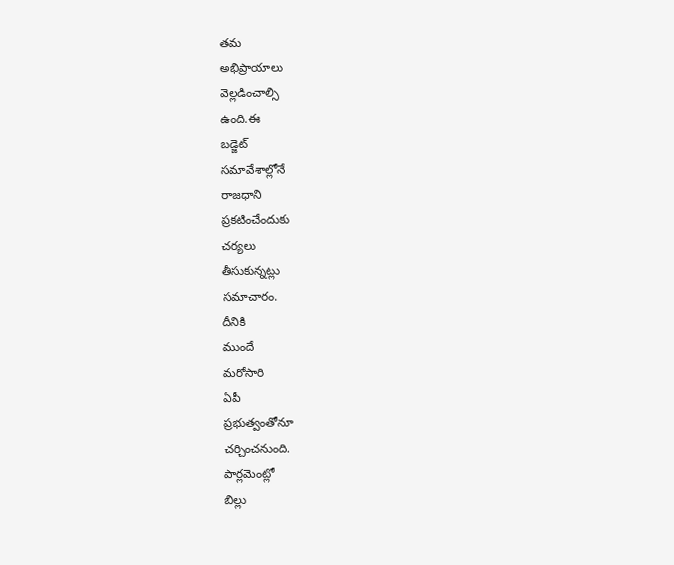తమ
అభిప్రాయాలు
వెల్లడించాల్సి
ఉంది.ఈ
బడ్జెట్
సమావేశాల్లోనే
రాజధాని
ప్రకటించేందుకు
చర్యలు
తీసుకున్నట్లు
సమాచారం.
దీనికి
ముందే
మరోసారి
ఏపీ
ప్రభుత్వంతోనూ
చర్చించనుంది.
పార్లమెంట్లో
బిల్లు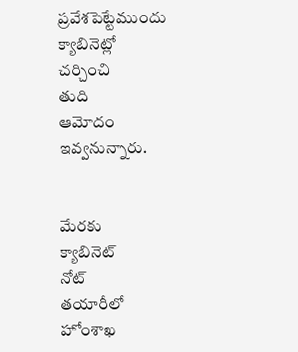ప్రవేశపెట్టేముందు
క్యాబినెట్లో
చర్చించి
తుది
ఆమోదం
ఇవ్వనున్నారు.


మేరకు
క్యాబినెట్
నోట్
తయారీలో
హోంశాఖ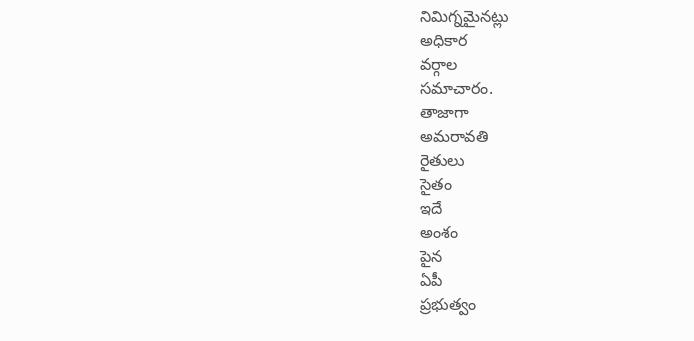నిమిగ్నమైనట్లు
అధికార
వర్గాల
సమాచారం.
తాజాగా
అమరావతి
రైతులు
సైతం
ఇదే
అంశం
పైన
ఏపీ
ప్రభుత్వం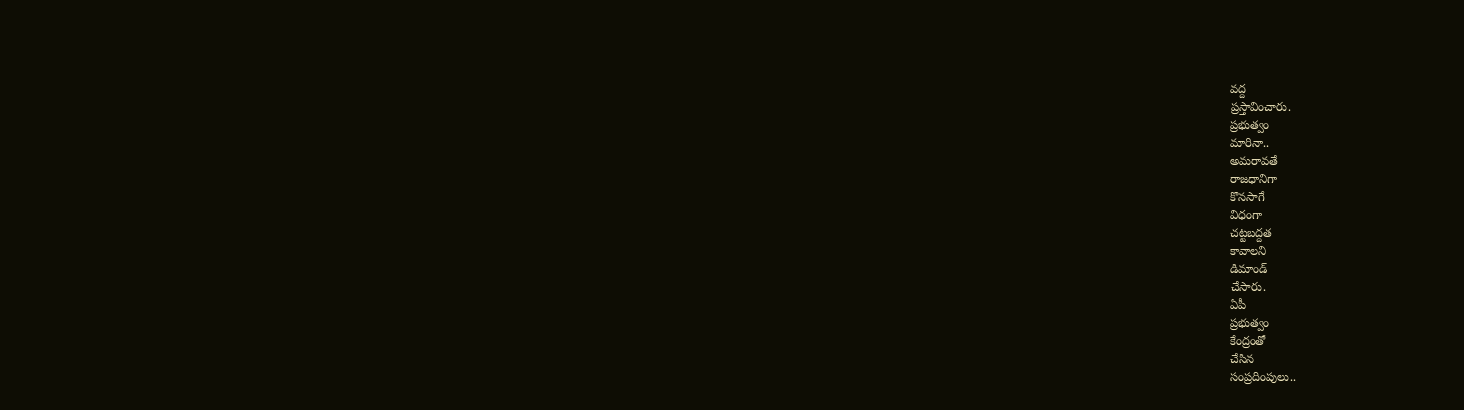వద్ద
ప్రస్తావించారు.
ప్రభుత్వం
మారినా..
అమరావతే
రాజధానిగా
కొనసాగే
విధంగా
చట్టబద్దత
కావాలని
డిమాండ్
చేసారు.
ఏపీ
ప్రభుత్వం
కేంద్రంతో
చేసిన
సంప్రదింపులు..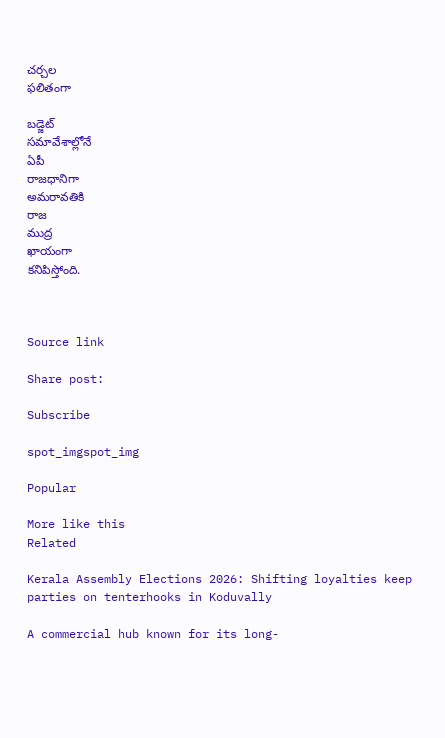చర్చల
ఫలితంగా

బడ్జెట్
సమావేశాల్లోనే
ఏపీ
రాజధానిగా
అమరావతికి
రాజ
ముద్ర
ఖాయంగా
కనిపిస్తోంది.



Source link

Share post:

Subscribe

spot_imgspot_img

Popular

More like this
Related

Kerala Assembly Elections 2026: Shifting loyalties keep parties on tenterhooks in Koduvally

A commercial hub known for its long-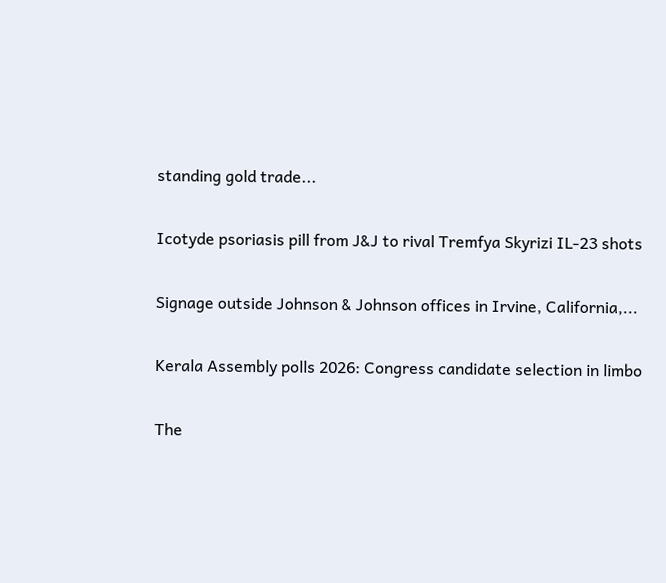standing gold trade...

Icotyde psoriasis pill from J&J to rival Tremfya Skyrizi IL-23 shots

Signage outside Johnson & Johnson offices in Irvine, California,...

Kerala Assembly polls 2026: Congress candidate selection in limbo

The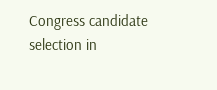Congress candidate selection in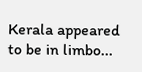Kerala appeared to be in limbo...